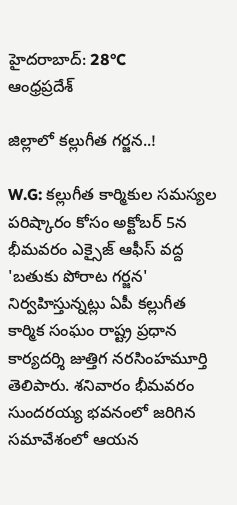హైదరాబాద్: 28°C
ఆంధ్రప్రదేశ్

జిల్లాలో కల్లుగీత గర్జన..!

W.G: కల్లుగీత కార్మికుల సమస్యల పరిష్కారం కోసం అక్టోబర్ 5న భీమవరం ఎక్సైజ్ ఆఫీస్ వద్ద 'బతుకు పోరాట గర్జన' నిర్వహిస్తున్నట్లు ఏపీ కల్లుగీత కార్మిక సంఘం రాష్ట్ర ప్రధాన కార్యదర్శి జుత్తిగ నరసింహమూర్తి తెలిపారు. శనివారం భీమవరం సుందరయ్య భవనంలో జరిగిన సమావేశంలో ఆయన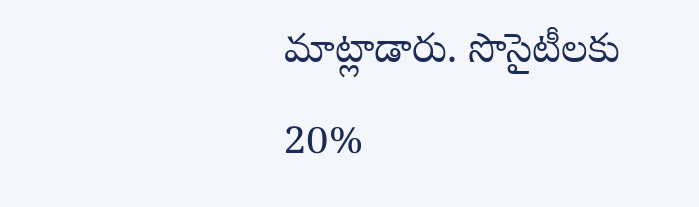మాట్లాడారు. సొసైటీలకు 20%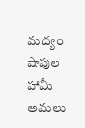మద్యం షాపుల హామీ అమలు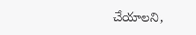చేయాలని,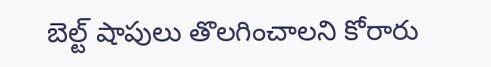బెల్ట్ షాపులు తొలగించాలని కోరారు